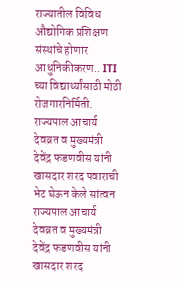राज्यातील विविध औद्योगिक प्रशिक्षण संस्थांचे होणार आधुनिकीकरण.. ITI च्या विद्यार्थ्यांसाठी मोठी रोजगारनिर्मिती.
राज्यपाल आचार्य देवव्रत व मुख्यमंत्री देवेंद्र फडणवीस यांनी खासदार शरद पवाराची भेट घेऊन केले सांत्वन
राज्यपाल आचार्य देवव्रत व मुख्यमंत्री देवेंद्र फडणवीस यांनी खासदार शरद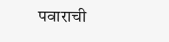पवाराची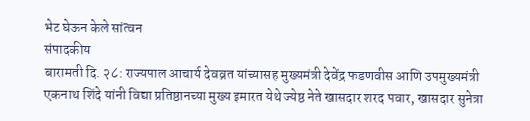भेट घेऊन केले सांत्वन
संपादकीय
बारामती दि. २८: राज्यपाल आचार्य देवव्रत यांच्यासह मुख्यमंत्री देवेंद्र फडणवीस आणि उपमुख्यमंत्री एकनाथ शिंदे यांनी विद्या प्रतिष्ठानच्या मुख्य इमारत येथे ज्येष्ठ नेते खासदार शरद पवार, खासदार सुनेत्रा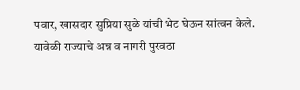पवार, खासदार सुप्रिया सुळे यांची भेट घेऊन सांत्वन केले.
यावेळी राज्याचे अन्न व नागरी पुरवठा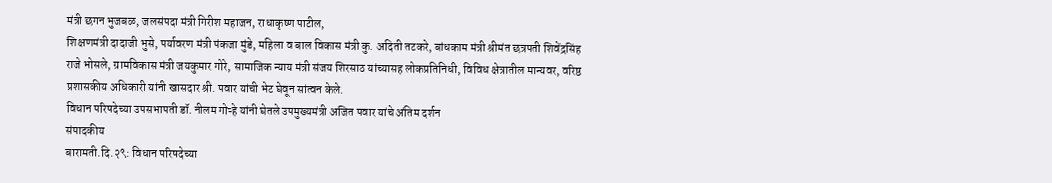मंत्री छगन भुजबळ, जलसंपदा मंत्री गिरीश महाजन, राधाकृष्ण पाटील,
शिक्षणमंत्री दादाजी भुसे, पर्यावरण मंत्री पंकजा मुंडे, महिला व बाल विकास मंत्री कु. अदिती तटकरे, बांधकाम मंत्री श्रीमंत छत्रपती शिवेंद्रसिंह राजे भोसले, ग्रामविकास मंत्री जयकुमार गोरे, सामाजिक न्याय मंत्री संजय शिरसाठ यांच्यासह लोकप्रतिनिधी, विविध क्षेत्रातील मान्यवर, वरिष्ठ प्रशासकीय अधिकारी यांनी खासदार श्री. पवार यांची भेट घेवून सांत्वन केले.
विधान परिषदेच्या उपसभापती डॉ. नीलम गोऱ्हे यांनी घेतले उपमुख्यमंत्री अजित पवार यांचे अंतिम दर्शन
संपादकीय
बारामती.दि.२९: विधान परिषदेच्या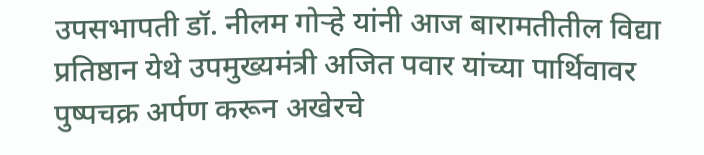उपसभापती डॉ. नीलम गोऱ्हे यांनी आज बारामतीतील विद्या प्रतिष्ठान येथे उपमुख्यमंत्री अजित पवार यांच्या पार्थिवावर पुष्पचक्र अर्पण करून अखेरचे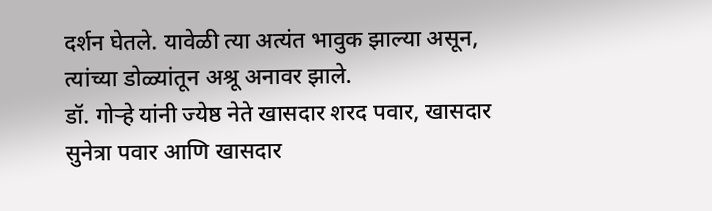दर्शन घेतले. यावेळी त्या अत्यंत भावुक झाल्या असून, त्यांच्या डोळ्यांतून अश्रू अनावर झाले.
डॉ. गोऱ्हे यांनी ज्येष्ठ नेते खासदार शरद पवार, खासदार सुनेत्रा पवार आणि खासदार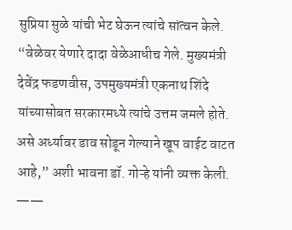सुप्रिया सुळे यांची भेट घेऊन त्यांचे सांत्वन केले.
“वेळेवर येणारे दादा वेळेआधीच गेले. मुख्यमंत्री देवेंद्र फडणवीस, उपमुख्यमंत्री एकनाथ शिंदे यांच्यासोबत सरकारमध्ये त्यांचे उत्तम जमले होते. असे अर्ध्यावर डाव सोडून गेल्याने खूप वाईट वाटत आहे,” अशी भावना डॉ. गोऱ्हे यांनी व्यक्त केली.
——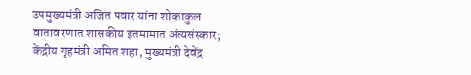उपमुख्यमंत्री अजित पवार यांना शोकाकुल वातावरणात शासकीय इतमामात अंत्यसंस्कार; केंद्रीय गृहमंत्री अमित शहा, मुख्यमंत्री देवेंद्र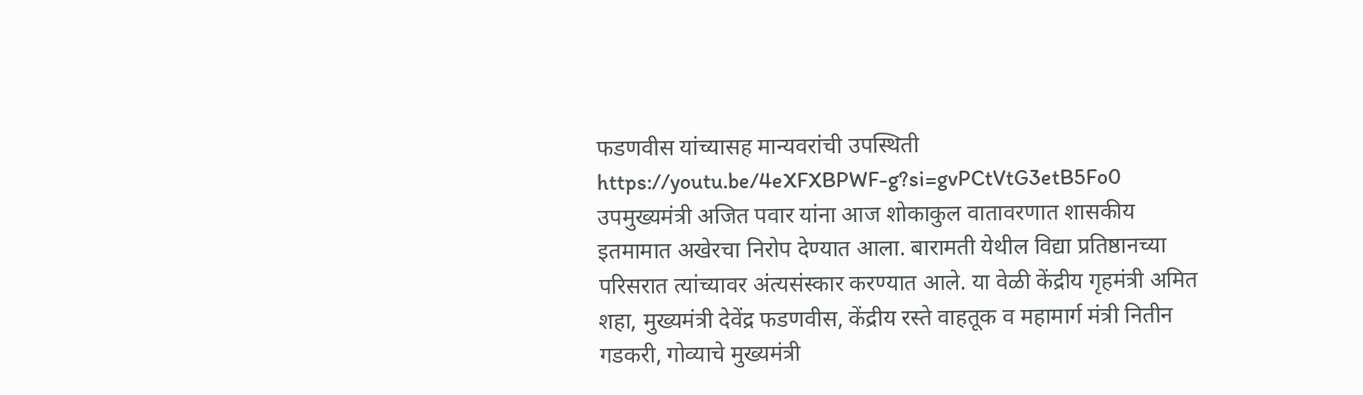फडणवीस यांच्यासह मान्यवरांची उपस्थिती
https://youtu.be/4eXFXBPWF-g?si=gvPCtVtG3etB5Fo0
उपमुख्यमंत्री अजित पवार यांना आज शोकाकुल वातावरणात शासकीय इतमामात अखेरचा निरोप देण्यात आला. बारामती येथील विद्या प्रतिष्ठानच्या परिसरात त्यांच्यावर अंत्यसंस्कार करण्यात आले. या वेळी केंद्रीय गृहमंत्री अमित शहा, मुख्यमंत्री देवेंद्र फडणवीस, केंद्रीय रस्ते वाहतूक व महामार्ग मंत्री नितीन गडकरी, गोव्याचे मुख्यमंत्री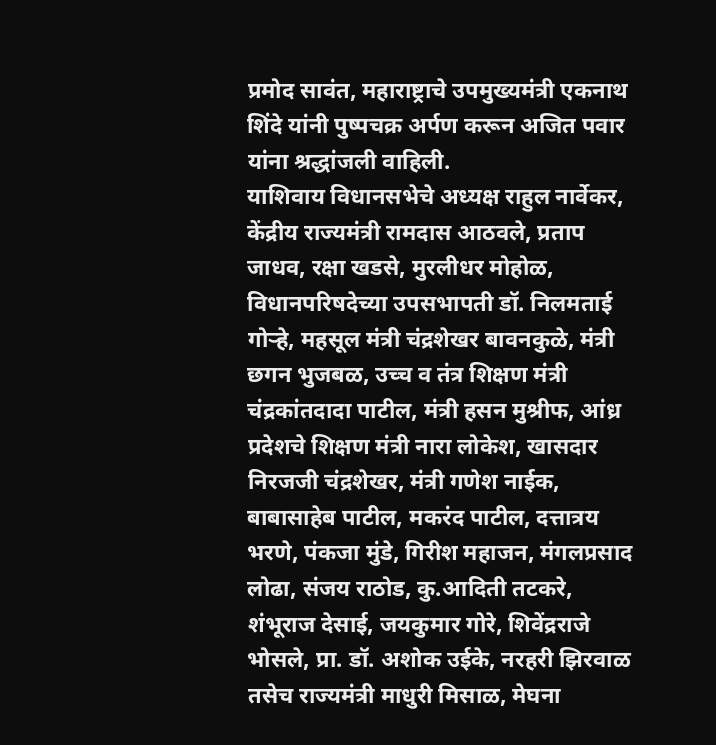प्रमोद सावंत, महाराष्ट्राचे उपमुख्यमंत्री एकनाथ शिंदे यांनी पुष्पचक्र अर्पण करून अजित पवार यांना श्रद्धांजली वाहिली.
याशिवाय विधानसभेचे अध्यक्ष राहुल नार्वेकर, केंद्रीय राज्यमंत्री रामदास आठवले, प्रताप जाधव, रक्षा खडसे, मुरलीधर मोहोळ, विधानपरिषदेच्या उपसभापती डॉ. निलमताई गोऱ्हे, महसूल मंत्री चंद्रशेखर बावनकुळे, मंत्री छगन भुजबळ, उच्च व तंत्र शिक्षण मंत्री चंद्रकांतदादा पाटील, मंत्री हसन मुश्रीफ, आंध्र प्रदेशचे शिक्षण मंत्री नारा लोकेश, खासदार निरजजी चंद्रशेखर, मंत्री गणेश नाईक, बाबासाहेब पाटील, मकरंद पाटील, दत्तात्रय भरणे, पंकजा मुंडे, गिरीश महाजन, मंगलप्रसाद लोढा, संजय राठोड, कु.आदिती तटकरे, शंभूराज देसाई, जयकुमार गोरे, शिवेंद्रराजे भोसले, प्रा. डॉ. अशोक उईके, नरहरी झिरवाळ तसेच राज्यमंत्री माधुरी मिसाळ, मेघना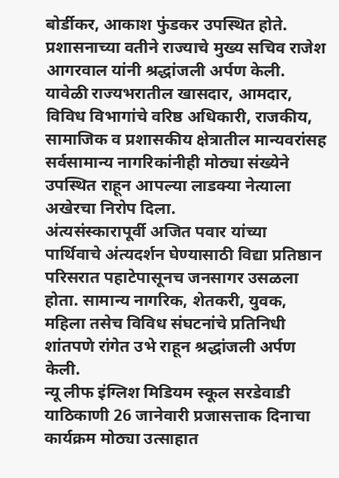बोर्डीकर, आकाश फुंडकर उपस्थित होते.
प्रशासनाच्या वतीने राज्याचे मुख्य सचिव राजेश आगरवाल यांनी श्रद्धांजली अर्पण केली. यावेळी राज्यभरातील खासदार, आमदार, विविध विभागांचे वरिष्ठ अधिकारी, राजकीय, सामाजिक व प्रशासकीय क्षेत्रातील मान्यवरांसह सर्वसामान्य नागरिकांनीही मोठ्या संख्येने उपस्थित राहून आपल्या लाडक्या नेत्याला अखेरचा निरोप दिला.
अंत्यसंस्कारापूर्वी अजित पवार यांच्या पार्थिवाचे अंत्यदर्शन घेण्यासाठी विद्या प्रतिष्ठान परिसरात पहाटेपासूनच जनसागर उसळला होता. सामान्य नागरिक, शेतकरी, युवक, महिला तसेच विविध संघटनांचे प्रतिनिधी शांतपणे रांगेत उभे राहून श्रद्धांजली अर्पण केली.
न्यू लीफ इंग्लिश मिडियम स्कूल सरडेवाडी याठिकाणी 26 जानेवारी प्रजासत्ताक दिनाचा कार्यक्रम मोठ्या उत्साहात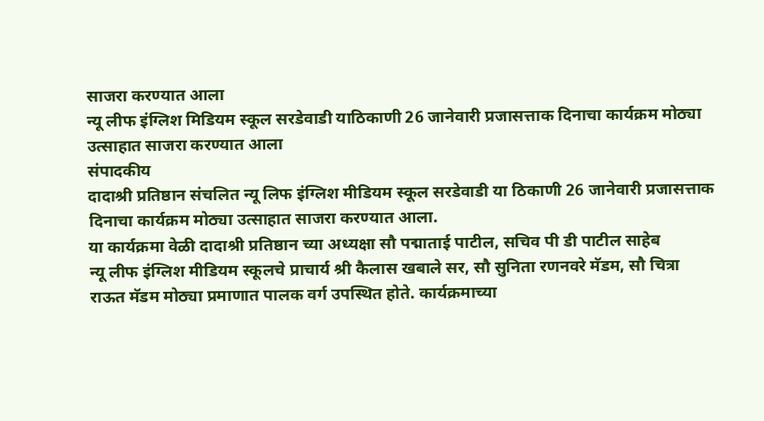साजरा करण्यात आला
न्यू लीफ इंग्लिश मिडियम स्कूल सरडेवाडी याठिकाणी 26 जानेवारी प्रजासत्ताक दिनाचा कार्यक्रम मोठ्या उत्साहात साजरा करण्यात आला
संपादकीय
दादाश्री प्रतिष्ठान संचलित न्यू लिफ इंग्लिश मीडियम स्कूल सरडेवाडी या ठिकाणी 26 जानेवारी प्रजासत्ताक दिनाचा कार्यक्रम मोठ्या उत्साहात साजरा करण्यात आला.
या कार्यक्रमा वेळी दादाश्री प्रतिष्ठान च्या अध्यक्षा सौ पद्माताई पाटील, सचिव पी डी पाटील साहेब
न्यू लीफ इंग्लिश मीडियम स्कूलचे प्राचार्य श्री कैलास खबाले सर, सौ सुनिता रणनवरे मॅडम, सौ चित्रा राऊत मॅडम मोठ्या प्रमाणात पालक वर्ग उपस्थित होते. कार्यक्रमाच्या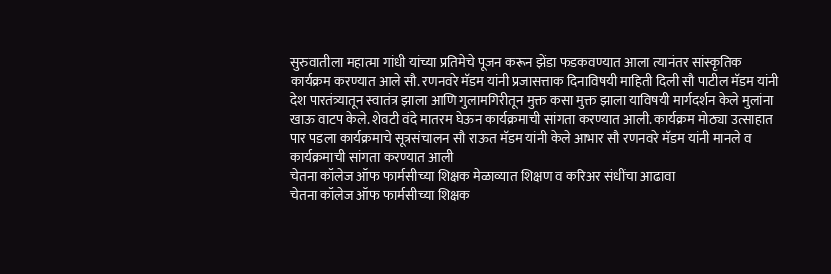सुरुवातीला महात्मा गांधी यांच्या प्रतिमेचे पूजन करून झेंडा फडकवण्यात आला त्यानंतर सांस्कृतिक कार्यक्रम करण्यात आले सौ. रणनवरे मॅडम यांनी प्रजासत्ताक दिनाविषयी माहिती दिली सौ पाटील मॅडम यांनी देश पारतंत्र्यातून स्वातंत्र झाला आणि गुलामगिरीतून मुक्त कसा मुक्त झाला याविषयी मार्गदर्शन केले मुलांना खाऊ वाटप केले. शेवटी वंदे मातरम घेऊन कार्यक्रमाची सांगता करण्यात आली. कार्यक्रम मोठ्या उत्साहात पार पडला कार्यक्रमाचे सूत्रसंचालन सौ राऊत मॅडम यांनी केले आभार सौ रणनवरे मॅडम यांनी मानले व कार्यक्रमाची सांगता करण्यात आली
चेतना कॉलेज ऑफ फार्मसीच्या शिक्षक मेळाव्यात शिक्षण व करिअर संधींचा आढावा
चेतना कॉलेज ऑफ फार्मसीच्या शिक्षक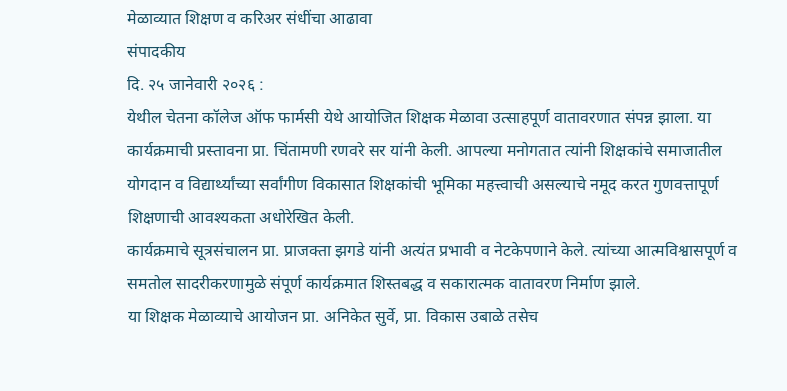मेळाव्यात शिक्षण व करिअर संधींचा आढावा
संपादकीय
दि. २५ जानेवारी २०२६ :
येथील चेतना कॉलेज ऑफ फार्मसी येथे आयोजित शिक्षक मेळावा उत्साहपूर्ण वातावरणात संपन्न झाला. या कार्यक्रमाची प्रस्तावना प्रा. चिंतामणी रणवरे सर यांनी केली. आपल्या मनोगतात त्यांनी शिक्षकांचे समाजातील योगदान व विद्यार्थ्यांच्या सर्वांगीण विकासात शिक्षकांची भूमिका महत्त्वाची असल्याचे नमूद करत गुणवत्तापूर्ण शिक्षणाची आवश्यकता अधोरेखित केली.
कार्यक्रमाचे सूत्रसंचालन प्रा. प्राजक्ता झगडे यांनी अत्यंत प्रभावी व नेटकेपणाने केले. त्यांच्या आत्मविश्वासपूर्ण व समतोल सादरीकरणामुळे संपूर्ण कार्यक्रमात शिस्तबद्ध व सकारात्मक वातावरण निर्माण झाले.
या शिक्षक मेळाव्याचे आयोजन प्रा. अनिकेत सुर्वे, प्रा. विकास उबाळे तसेच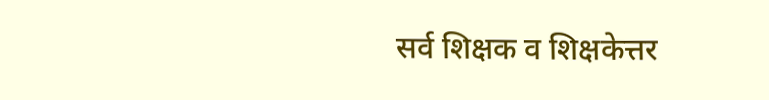सर्व शिक्षक व शिक्षकेत्तर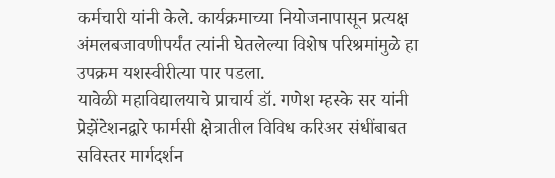कर्मचारी यांनी केले. कार्यक्रमाच्या नियोजनापासून प्रत्यक्ष अंमलबजावणीपर्यंत त्यांनी घेतलेल्या विशेष परिश्रमांमुळे हा उपक्रम यशस्वीरीत्या पार पडला.
यावेळी महाविद्यालयाचे प्राचार्य डॉ. गणेश म्हस्के सर यांनी प्रेझेंटेशनद्वारे फार्मसी क्षेत्रातील विविध करिअर संधींबाबत सविस्तर मार्गदर्शन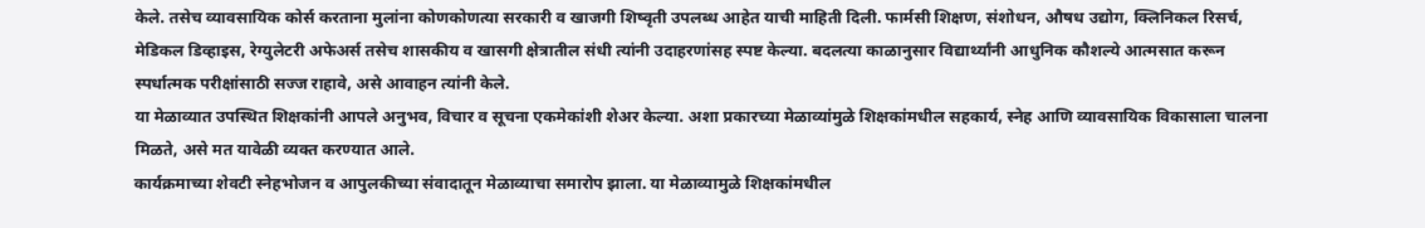केले. तसेच व्यावसायिक कोर्स करताना मुलांना कोणकोणत्या सरकारी व खाजगी शिष्वृती उपलब्ध आहेत याची माहिती दिली. फार्मसी शिक्षण, संशोधन, औषध उद्योग, क्लिनिकल रिसर्च, मेडिकल डिव्हाइस, रेग्युलेटरी अफेअर्स तसेच शासकीय व खासगी क्षेत्रातील संधी त्यांनी उदाहरणांसह स्पष्ट केल्या. बदलत्या काळानुसार विद्यार्थ्यांनी आधुनिक कौशल्ये आत्मसात करून स्पर्धात्मक परीक्षांसाठी सज्ज राहावे, असे आवाहन त्यांनी केले.
या मेळाव्यात उपस्थित शिक्षकांनी आपले अनुभव, विचार व सूचना एकमेकांशी शेअर केल्या. अशा प्रकारच्या मेळाव्यांमुळे शिक्षकांमधील सहकार्य, स्नेह आणि व्यावसायिक विकासाला चालना मिळते, असे मत यावेळी व्यक्त करण्यात आले.
कार्यक्रमाच्या शेवटी स्नेहभोजन व आपुलकीच्या संवादातून मेळाव्याचा समारोप झाला. या मेळाव्यामुळे शिक्षकांमधील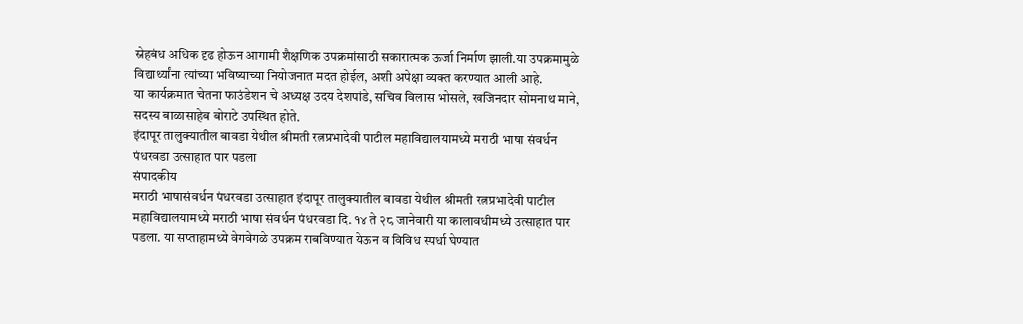स्नेहबंध अधिक दृढ होऊन आगामी शैक्षणिक उपक्रमांसाठी सकारात्मक ऊर्जा निर्माण झाली.या उपक्रमामुळे विद्यार्थ्यांना त्यांच्या भविष्याच्या नियोजनात मदत होईल, अशी अपेक्षा व्यक्त करण्यात आली आहे.
या कार्यक्रमात चेतना फाउंडेशन चे अध्यक्ष उदय देशपांडे, सचिव विलास भोसले, खजिनदार सोमनाथ माने, सदस्य बाळासाहेब बोराटे उपस्थित होते.
इंदापूर तालुक्यातील बावडा येथील श्रीमती रत्नप्रभादेवी पाटील महाविद्यालयामध्ये मराठी भाषा संवर्धन पंधरवडा उत्साहात पार पडला
संपादकीय
मराठी भाषासंवर्धन पंधरवडा उत्साहात इंदापूर तालुक्यातील बावडा येथील श्रीमती रत्नप्रभादेवी पाटील महाविद्यालयामध्ये मराठी भाषा संवर्धन पंधरवडा दि. १४ ते २८ जानेवारी या कालावधीमध्ये उत्साहात पार पडला. या सप्ताहामध्ये वेगवेगळे उपक्रम राबविण्यात येऊन व विविध स्पर्धा घेण्यात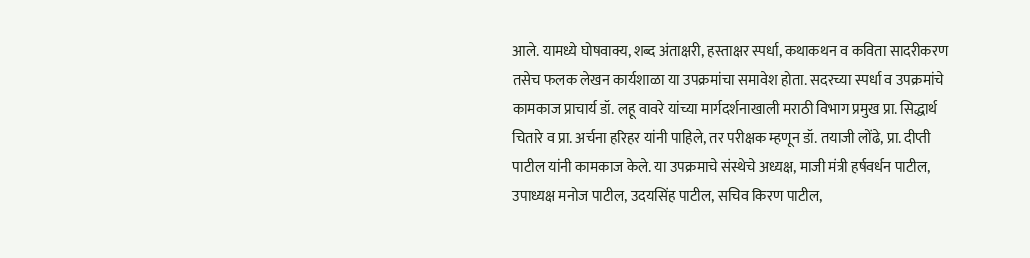आले. यामध्ये घोषवाक्य, शब्द अंताक्षरी, हस्ताक्षर स्पर्धा, कथाकथन व कविता सादरीकरण तसेच फलक लेखन कार्यशाळा या उपक्रमांचा समावेश होता. सदरच्या स्पर्धा व उपक्रमांचे कामकाज प्राचार्य डॉ. लहू वावरे यांच्या मार्गदर्शनाखाली मराठी विभाग प्रमुख प्रा. सिद्धार्थ चितारे व प्रा. अर्चना हरिहर यांनी पाहिले, तर परीक्षक म्हणून डॉ. तयाजी लोंढे, प्रा. दीप्ती पाटील यांनी कामकाज केले. या उपक्रमाचे संस्थेचे अध्यक्ष, माजी मंत्री हर्षवर्धन पाटील, उपाध्यक्ष मनोज पाटील, उदयसिंह पाटील, सचिव किरण पाटील,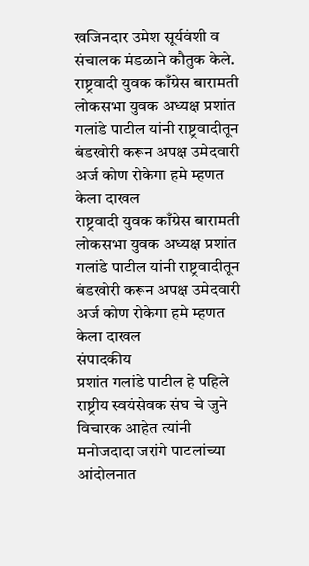खजिनदार उमेश सूर्यवंशी व संचालक मंडळाने कौतुक केले.
राष्ट्रवादी युवक काँग्रेस बारामती लोकसभा युवक अध्यक्ष प्रशांत गलांडे पाटील यांनी राष्ट्रवादीतून बंडखोरी करून अपक्ष उमेदवारी अर्ज कोण रोकेगा हमे म्हणत केला दाखल
राष्ट्रवादी युवक काँग्रेस बारामती लोकसभा युवक अध्यक्ष प्रशांत गलांडे पाटील यांनी राष्ट्रवादीतून बंडखोरी करून अपक्ष उमेदवारी अर्ज कोण रोकेगा हमे म्हणत केला दाखल
संपादकीय
प्रशांत गलांडे पाटील हे पहिले राष्ट्रीय स्वयंसेवक संघ चे जुने विचारक आहेत त्यांनी मनोजदादा जरांगे पाटलांच्या आंदोलनात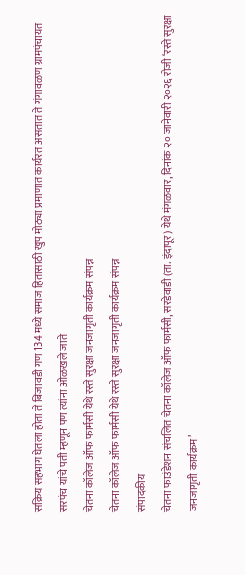सक्रिय सहभाग घेतला होता ते बिजावडी गण 134 मध्ये समाज हितासाठी खुप मोठ्या प्रमाणात कार्यरत असतात ते गंगावळण ग्रामपंचायत सरपंच यांचे पती म्हणून पण त्यांना ओळखले जाते
चेतना कॉलेज ऑफ फार्मसी येथे रस्ते सुरक्षा जनजागृती कार्यक्रम संपन्न
चेतना कॉलेज ऑफ फार्मसी येथे रस्ते सुरक्षा जनजागृती कार्यक्रम संपन्न
संपादकीय
चेतना फाउंडेशन संचलित चेतना कॉलेज ऑफ फार्मसी, सरडेवाडी (ता. इंदापूर) येथे मंगळवार, दिनांक २० जानेवारी २०२६ रोजी ‘रस्ते सुरक्षा जनजागृती कार्यक्रम’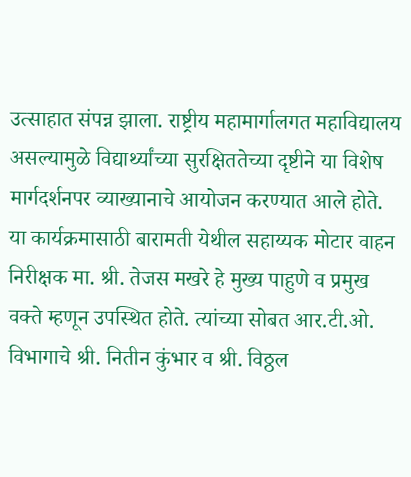उत्साहात संपन्न झाला. राष्ट्रीय महामार्गालगत महाविद्यालय असल्यामुळे विद्यार्थ्यांच्या सुरक्षिततेच्या दृष्टीने या विशेष मार्गदर्शनपर व्याख्यानाचे आयोजन करण्यात आले होते.
या कार्यक्रमासाठी बारामती येथील सहाय्यक मोटार वाहन निरीक्षक मा. श्री. तेजस मखरे हे मुख्य पाहुणे व प्रमुख वक्ते म्हणून उपस्थित होते. त्यांच्या सोबत आर.टी.ओ. विभागाचे श्री. नितीन कुंभार व श्री. विठ्ठल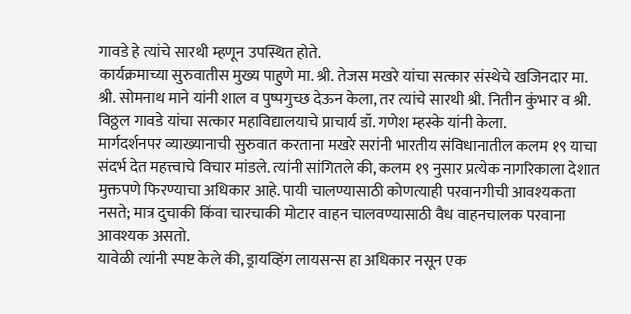गावडे हे त्यांचे सारथी म्हणून उपस्थित होते.
कार्यक्रमाच्या सुरुवातीस मुख्य पाहुणे मा. श्री. तेजस मखरे यांचा सत्कार संस्थेचे खजिनदार मा. श्री. सोमनाथ माने यांनी शाल व पुष्पगुच्छ देऊन केला, तर त्यांचे सारथी श्री. नितीन कुंभार व श्री. विठ्ठल गावडे यांचा सत्कार महाविद्यालयाचे प्राचार्य डॉ. गणेश म्हस्के यांनी केला.
मार्गदर्शनपर व्याख्यानाची सुरुवात करताना मखरे सरांनी भारतीय संविधानातील कलम १९ याचा संदर्भ देत महत्त्वाचे विचार मांडले. त्यांनी सांगितले की, कलम १९ नुसार प्रत्येक नागरिकाला देशात मुक्तपणे फिरण्याचा अधिकार आहे. पायी चालण्यासाठी कोणत्याही परवानगीची आवश्यकता नसते; मात्र दुचाकी किंवा चारचाकी मोटार वाहन चालवण्यासाठी वैध वाहनचालक परवाना आवश्यक असतो.
यावेळी त्यांनी स्पष्ट केले की, ड्रायव्हिंग लायसन्स हा अधिकार नसून एक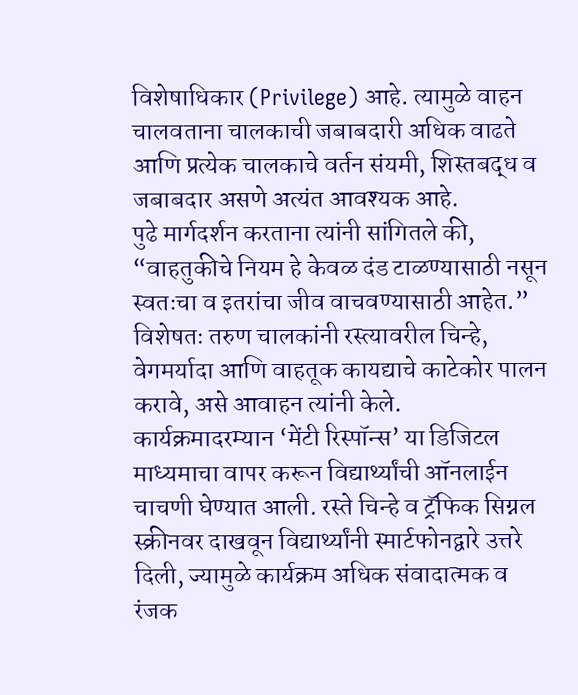विशेषाधिकार (Privilege) आहे. त्यामुळे वाहन चालवताना चालकाची जबाबदारी अधिक वाढते आणि प्रत्येक चालकाचे वर्तन संयमी, शिस्तबद्ध व जबाबदार असणे अत्यंत आवश्यक आहे.
पुढे मार्गदर्शन करताना त्यांनी सांगितले की, “वाहतुकीचे नियम हे केवळ दंड टाळण्यासाठी नसून स्वतःचा व इतरांचा जीव वाचवण्यासाठी आहेत.” विशेषतः तरुण चालकांनी रस्त्यावरील चिन्हे, वेगमर्यादा आणि वाहतूक कायद्याचे काटेकोर पालन करावे, असे आवाहन त्यांनी केले.
कार्यक्रमादरम्यान ‘मेंटी रिस्पॉन्स’ या डिजिटल माध्यमाचा वापर करून विद्यार्थ्यांची ऑनलाईन चाचणी घेण्यात आली. रस्ते चिन्हे व ट्रॅफिक सिग्नल स्क्रीनवर दाखवून विद्यार्थ्यांनी स्मार्टफोनद्वारे उत्तरे दिली, ज्यामुळे कार्यक्रम अधिक संवादात्मक व रंजक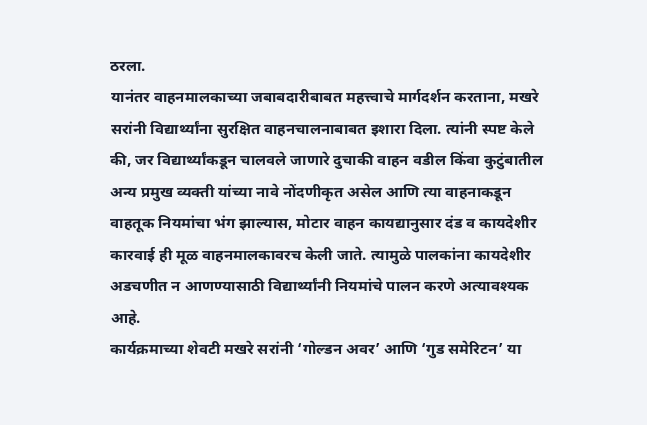ठरला.
यानंतर वाहनमालकाच्या जबाबदारीबाबत महत्त्वाचे मार्गदर्शन करताना, मखरे सरांनी विद्यार्थ्यांना सुरक्षित वाहनचालनाबाबत इशारा दिला. त्यांनी स्पष्ट केले की, जर विद्यार्थ्यांकडून चालवले जाणारे दुचाकी वाहन वडील किंवा कुटुंबातील अन्य प्रमुख व्यक्ती यांच्या नावे नोंदणीकृत असेल आणि त्या वाहनाकडून वाहतूक नियमांचा भंग झाल्यास, मोटार वाहन कायद्यानुसार दंड व कायदेशीर कारवाई ही मूळ वाहनमालकावरच केली जाते. त्यामुळे पालकांना कायदेशीर अडचणीत न आणण्यासाठी विद्यार्थ्यांनी नियमांचे पालन करणे अत्यावश्यक आहे.
कार्यक्रमाच्या शेवटी मखरे सरांनी ‘गोल्डन अवर’ आणि ‘गुड समेरिटन’ या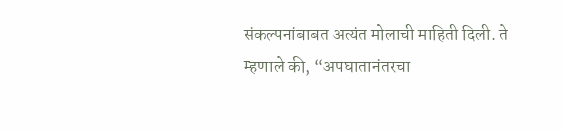संकल्पनांबाबत अत्यंत मोलाची माहिती दिली. ते म्हणाले की, “अपघातानंतरचा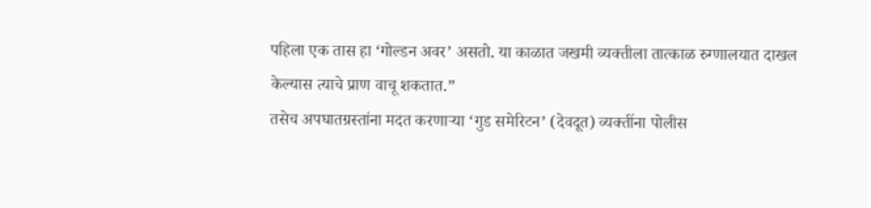पहिला एक तास हा ‘गोल्डन अवर’ असतो. या काळात जखमी व्यक्तीला तात्काळ रुग्णालयात दाखल केल्यास त्याचे प्राण वाचू शकतात.”
तसेच अपघातग्रस्तांना मदत करणाऱ्या ‘गुड समेरिटन’ (देवदूत) व्यक्तींना पोलीस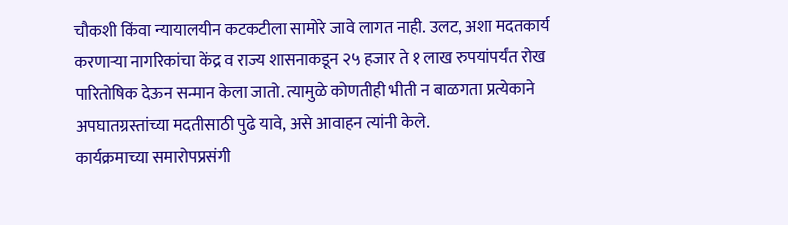चौकशी किंवा न्यायालयीन कटकटीला सामोरे जावे लागत नाही. उलट, अशा मदतकार्य करणाऱ्या नागरिकांचा केंद्र व राज्य शासनाकडून २५ हजार ते १ लाख रुपयांपर्यंत रोख पारितोषिक देऊन सन्मान केला जातो. त्यामुळे कोणतीही भीती न बाळगता प्रत्येकाने अपघातग्रस्तांच्या मदतीसाठी पुढे यावे, असे आवाहन त्यांनी केले.
कार्यक्रमाच्या समारोपप्रसंगी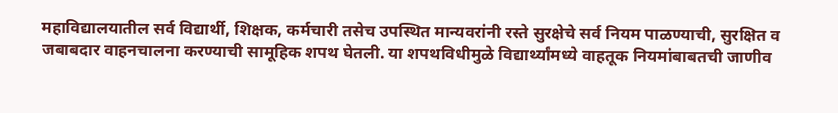महाविद्यालयातील सर्व विद्यार्थी, शिक्षक, कर्मचारी तसेच उपस्थित मान्यवरांनी रस्ते सुरक्षेचे सर्व नियम पाळण्याची, सुरक्षित व जबाबदार वाहनचालना करण्याची सामूहिक शपथ घेतली. या शपथविधीमुळे विद्यार्थ्यांमध्ये वाहतूक नियमांबाबतची जाणीव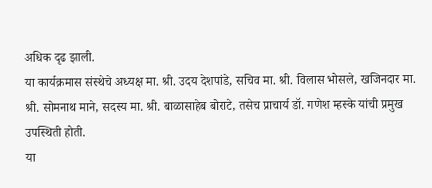अधिक दृढ झाली.
या कार्यक्रमास संस्थेचे अध्यक्ष मा. श्री. उदय देशपांडे, सचिव मा. श्री. विलास भोसले, खजिनदार मा. श्री. सोमनाथ माने, सदस्य मा. श्री. बाळासाहेब बोराटे, तसेच प्राचार्य डॉ. गणेश म्हस्के यांची प्रमुख उपस्थिती होती.
या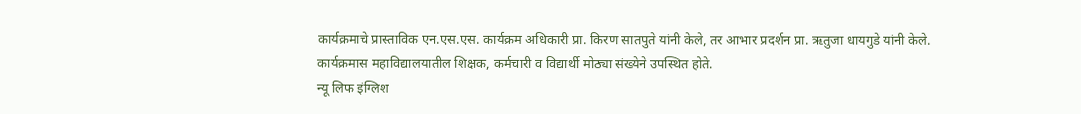कार्यक्रमाचे प्रास्ताविक एन.एस.एस. कार्यक्रम अधिकारी प्रा. किरण सातपुते यांनी केले, तर आभार प्रदर्शन प्रा. ऋतुजा धायगुडे यांनी केले. कार्यक्रमास महाविद्यालयातील शिक्षक, कर्मचारी व विद्यार्थी मोठ्या संख्येने उपस्थित होते.
न्यू लिफ इंग्लिश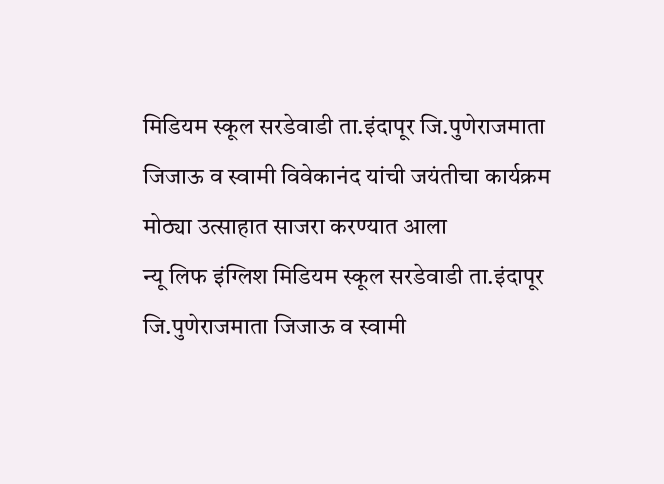मिडियम स्कूल सरडेवाडी ता.इंदापूर जि.पुणेराजमाता जिजाऊ व स्वामी विवेकानंद यांची जयंतीचा कार्यक्रम मोठ्या उत्साहात साजरा करण्यात आला
न्यू लिफ इंग्लिश मिडियम स्कूल सरडेवाडी ता.इंदापूर जि.पुणेराजमाता जिजाऊ व स्वामी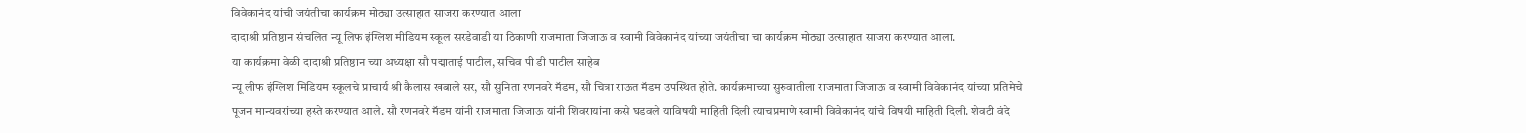विवेकानंद यांची जयंतीचा कार्यक्रम मोठ्या उत्साहात साजरा करण्यात आला
दादाश्री प्रतिष्ठान संचलित न्यू लिफ इंग्लिश मीडियम स्कूल सरडेवाडी या ठिकाणी राजमाता जिजाऊ व स्वामी विवेकानंद यांच्या जयंतीचा चा कार्यक्रम मोठ्या उत्साहात साजरा करण्यात आला.
या कार्यक्रमा वेळी दादाश्री प्रतिष्ठान च्या अध्यक्षा सौ पद्माताई पाटील, सचिव पी डी पाटील साहेब
न्यू लीफ इंग्लिश मिडियम स्कूलचे प्राचार्य श्री कैलास खबाले सर, सौ सुनिता रणनवरे मॅडम, सौ चित्रा राऊत मॅडम उपस्थित होते. कार्यक्रमाच्या सुरुवातीला राजमाता जिजाऊ व स्वामी विवेकानंद यांच्या प्रतिमेचे पूजन मान्यवरांच्या हस्ते करण्यात आले. सौ रणनवरे मॅडम यांनी राजमाता जिजाऊ यांनी शिवरायांना कसे घडवले याविषयी माहिती दिली त्याचप्रमाणे स्वामी विवेकानंद यांचे विषयी माहिती दिली. शेवटी वंदे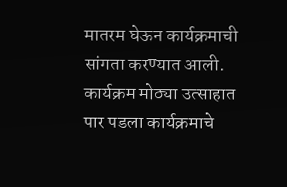मातरम घेऊन कार्यक्रमाची सांगता करण्यात आली. कार्यक्रम मोठ्या उत्साहात पार पडला कार्यक्रमाचे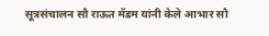सूत्रसंचालन सौ राऊत मॅडम यांनी केले आभार सौ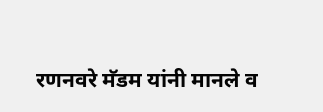रणनवरे मॅडम यांनी मानले व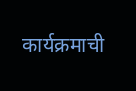कार्यक्रमाची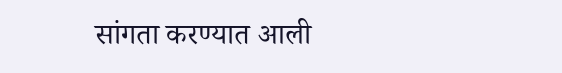सांगता करण्यात आली